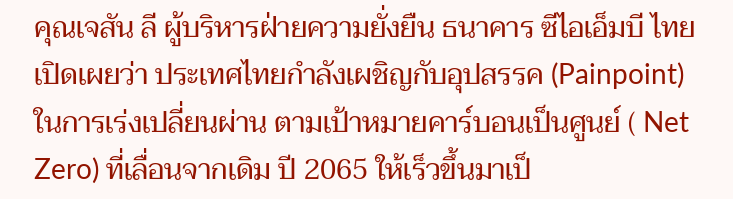คุณเจสัน ลี ผู้บริหารฝ่ายความยั่งยืน ธนาคาร ซีไอเอ็มบี ไทย เปิดเผยว่า ประเทศไทยกำลังเผชิญกับอุปสรรค (Painpoint) ในการเร่งเปลี่ยนผ่าน ตามเป้าหมายคาร์บอนเป็นศูนย์ ( Net Zero) ที่เลื่อนจากเดิม ปี 2065 ให้เร็วขึ้นมาเป็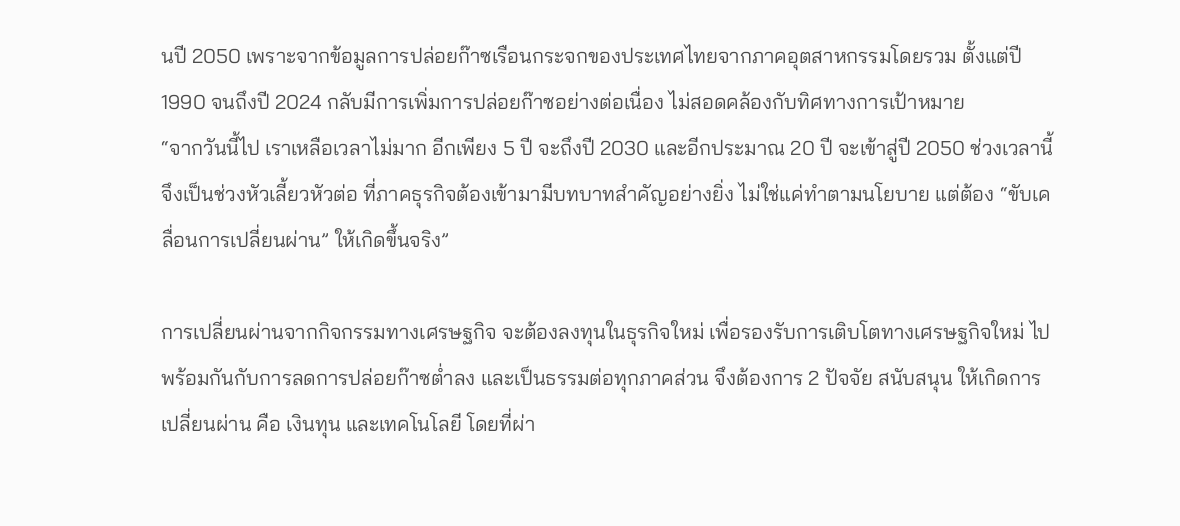นปี 2050 เพราะจากข้อมูลการปล่อยก๊าซเรือนกระจกของประเทศไทยจากภาคอุตสาหกรรมโดยรวม ตั้งแต่ปี 1990 จนถึงปี 2024 กลับมีการเพิ่มการปล่อยก๊าซอย่างต่อเนื่อง ไม่สอดคล้องกับทิศทางการเป้าหมาย
“จากวันนี้ไป เราเหลือเวลาไม่มาก อีกเพียง 5 ปี จะถึงปี 2030 และอีกประมาณ 20 ปี จะเข้าสู่ปี 2050 ช่วงเวลานี้จึงเป็นช่วงหัวเลี้ยวหัวต่อ ที่ภาคธุรกิจต้องเข้ามามีบทบาทสำคัญอย่างยิ่ง ไม่ใช่แค่ทำตามนโยบาย แต่ต้อง “ขับเคลื่อนการเปลี่ยนผ่าน” ให้เกิดขึ้นจริง”

การเปลี่ยนผ่านจากกิจกรรมทางเศรษฐกิจ จะต้องลงทุนในธุรกิจใหม่ เพื่อรองรับการเติบโตทางเศรษฐกิจใหม่ ไปพร้อมกันกับการลดการปล่อยก๊าซต่ำลง และเป็นธรรมต่อทุกภาคส่วน จึงต้องการ 2 ปัจจัย สนับสนุน ให้เกิดการเปลี่ยนผ่าน คือ เงินทุน และเทคโนโลยี โดยที่ผ่า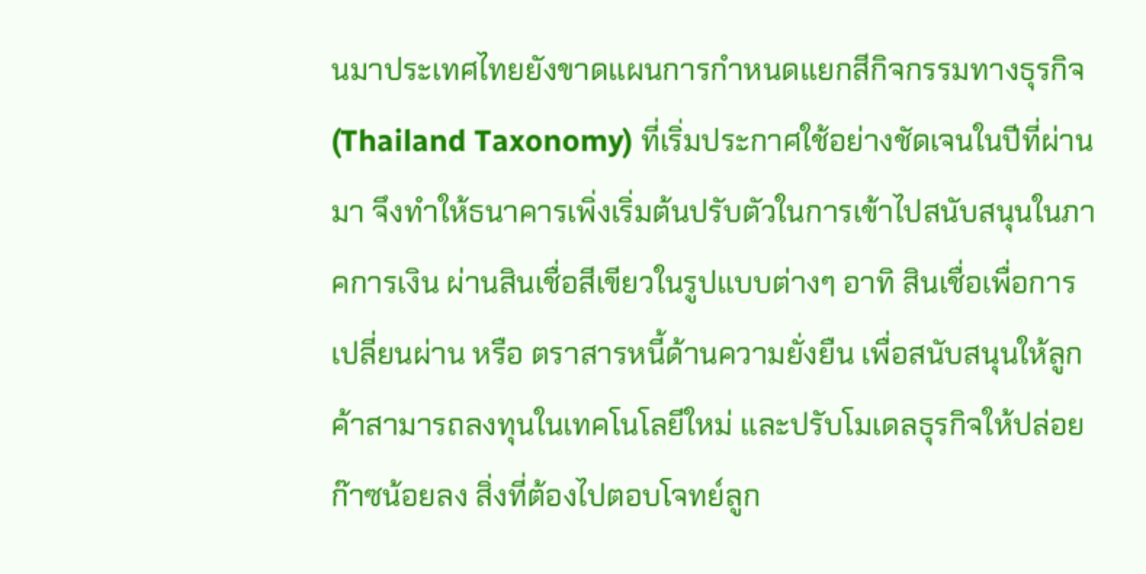นมาประเทศไทยยังขาดแผนการกำหนดแยกสีกิจกรรมทางธุรกิจ (Thailand Taxonomy) ที่เริ่มประกาศใช้อย่างชัดเจนในปีที่ผ่านมา จึงทำให้ธนาคารเพิ่งเริ่มต้นปรับตัวในการเข้าไปสนับสนุนในภาคการเงิน ผ่านสินเชื่อสีเขียวในรูปแบบต่างๆ อาทิ สินเชื่อเพื่อการเปลี่ยนผ่าน หรือ ตราสารหนี้ด้านความยั่งยืน เพื่อสนับสนุนให้ลูกค้าสามารถลงทุนในเทคโนโลยีใหม่ และปรับโมเดลธุรกิจให้ปล่อยก๊าซน้อยลง สิ่งที่ต้องไปตอบโจทย์ลูก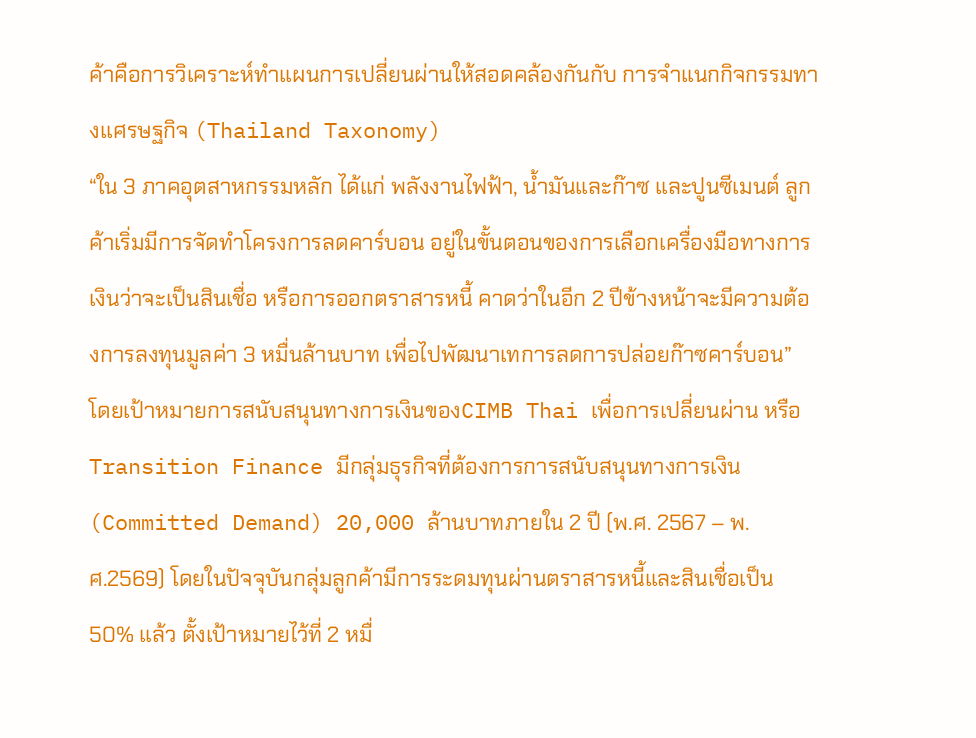ค้าคือการวิเคราะห์ทำแผนการเปลี่ยนผ่านให้สอดคล้องกันกับ การจำแนกกิจกรรมทางเเศรษฐกิจ (Thailand Taxonomy)
“ใน 3 ภาคอุตสาหกรรมหลัก ได้แก่ พลังงานไฟฟ้า, น้ำมันและก๊าซ และปูนซีเมนต์ ลูกค้าเริ่มมีการจัดทำโครงการลดคาร์บอน อยู่ในขั้นตอนของการเลือกเครื่องมือทางการเงินว่าจะเป็นสินเชื่อ หรือการออกตราสารหนี้ คาดว่าในอีก 2 ปีข้างหน้าจะมีความต้องการลงทุนมูลค่า 3 หมื่นล้านบาท เพื่อไปพัฒนาเทการลดการปล่อยก๊าซคาร์บอน”
โดยเป้าหมายการสนับสนุนทางการเงินของCIMB Thai เพื่อการเปลี่ยนผ่าน หรือ Transition Finance มีกลุ่มธุรกิจที่ต้องการการสนับสนุนทางการเงิน (Committed Demand) 20,000 ล้านบาทภายใน 2 ปี (พ.ศ. 2567 – พ.ศ.2569) โดยในปัจจุบันกลุ่มลูกค้ามีการระดมทุนผ่านตราสารหนี้และสินเชื่อเป็น 50% แล้ว ตั้งเป้าหมายไว้ที่ 2 หมื่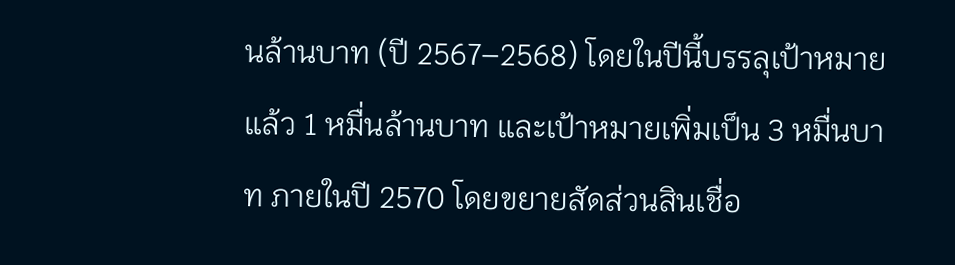นล้านบาท (ปี 2567–2568) โดยในปีนี้บรรลุเป้าหมายแล้ว 1 หมื่นล้านบาท และเป้าหมายเพิ่มเป็น 3 หมื่นบาท ภายในปี 2570 โดยขยายสัดส่วนสินเชื่อ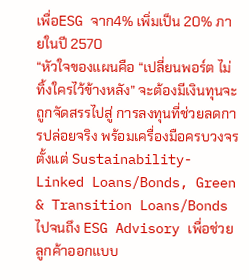เพื่อESG จาก4% เพิ่มเป็น 20% ภายในปี 2570
“หัวใจของแผนคือ “เปลี่ยนพอร์ต ไม่ทิ้งใครไว้ข้างหลัง” จะต้องมีเงินทุนจะถูกจัดสรรไปสู่ การลงทุนที่ช่วยลดการปล่อยจริง พร้อมเครื่องมือครบวงจร ตั้งแต่ Sustainability-Linked Loans/Bonds, Green & Transition Loans/Bonds ไปจนถึง ESG Advisory เพื่อช่วยลูกค้าออกแบบ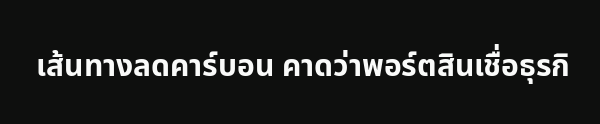เส้นทางลดคาร์บอน คาดว่าพอร์ตสินเชื่อธุรกิ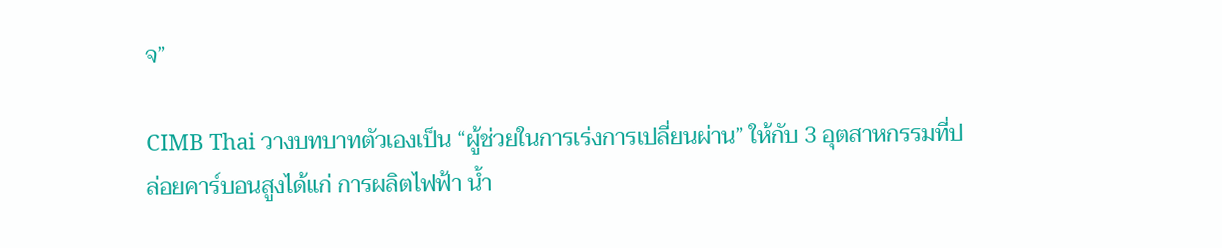จ”

CIMB Thai วางบทบาทตัวเองเป็น “ผู้ช่วยในการเร่งการเปลี่ยนผ่าน” ให้กับ 3 อุตสาหกรรมที่ปล่อยคาร์บอนสูงได้แก่ การผลิตไฟฟ้า น้ำ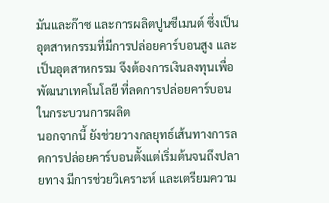มันและก๊าซ และการผลิตปูนซีเมนต์ ซึ่งเป็นอุตสาหกรรมที่มีการปล่อยคาร์บอนสูง และเป็นอุตสาหกรรม จึงต้องการเงินลงทุนเพื่อพัฒนาเทคโนโลยี ที่ลดการปล่อยคาร์บอนในกระบวนการผลิต
นอกจากนี้ ยังช่วยวางกลยุทธ์เส้นทางการลดการปล่อยคาร์บอนตั้งแต่เริ่มต้นจนถึงปลายทาง มีการช่วยวิเคราะห์ และเตรียมความ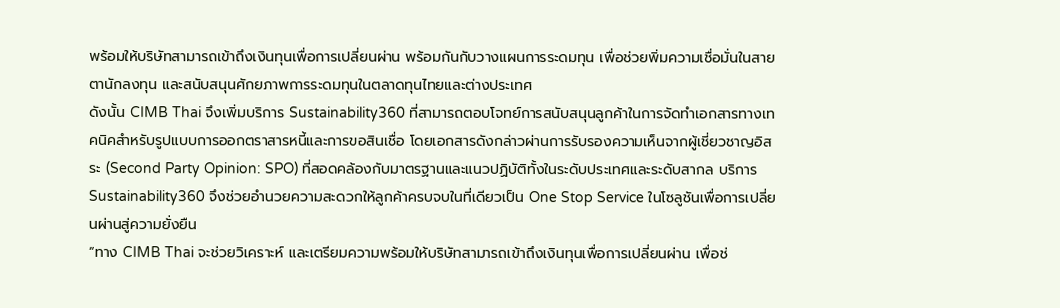พร้อมให้บริษัทสามารถเข้าถึงเงินทุนเพื่อการเปลี่ยนผ่าน พร้อมกันกับวางแผนการระดมทุน เพื่อช่วยพิ่มความเชื่อมั่นในสายตานักลงทุน และสนับสนุนศักยภาพการระดมทุนในตลาดทุนไทยและต่างประเทศ
ดังนั้น CIMB Thai จึงเพิ่มบริการ Sustainability360 ที่สามารถตอบโจทย์การสนับสนุนลูกค้าในการจัดทำเอกสารทางเทคนิคสำหรับรูปแบบการออกตราสารหนี้และการขอสินเชื่อ โดยเอกสารดังกล่าวผ่านการรับรองความเห็นจากผู้เชี่ยวชาญอิสระ (Second Party Opinion: SPO) ที่สอดคล้องกับมาตรฐานและแนวปฏิบัติทั้งในระดับประเทศและระดับสากล บริการ Sustainability360 จึงช่วยอำนวยความสะดวกให้ลูกค้าครบจบในที่เดียวเป็น One Stop Service ในโซลูชันเพื่อการเปลี่ยนผ่านสู่ความยั่งยืน
“ทาง CIMB Thai จะช่วยวิเคราะห์ และเตรียมความพร้อมให้บริษัทสามารถเข้าถึงเงินทุนเพื่อการเปลี่ยนผ่าน เพื่อช่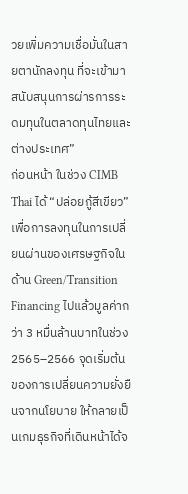วยเพิ่มความเชื่อมั่นในสายตานักลงทุน ที่จะเข้ามาสนับสนุนการผ่ารการระดมทุนในตลาดทุนไทยและต่างประเทศ”
ก่อนหน้า ในช่วง CIMB Thai ได้ “ปล่อยกู้สีเขียว” เพื่อการลงทุนในการเปลี่ยนผ่านของเศรษฐกิจในด้าน Green/Transition Financing ไปแล้วมูลค่ากว่า 3 หมื่นล้านบาทในช่วง 2565–2566 จุดเริ่มต้นของการเปลี่ยนความยั่งยืนจากนโยบาย ให้กลายเป็นเกมธุรกิจที่เดินหน้าได้จ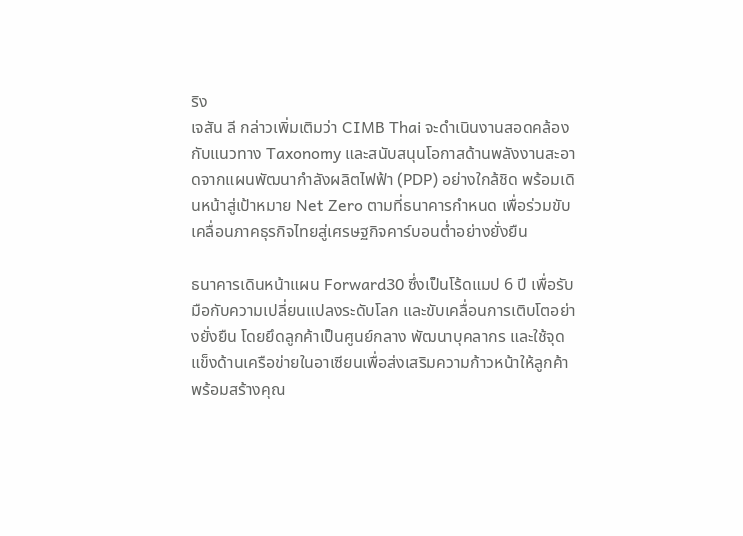ริง
เจสัน ลี กล่าวเพิ่มเติมว่า CIMB Thai จะดำเนินงานสอดคล้องกับแนวทาง Taxonomy และสนับสนุนโอกาสด้านพลังงานสะอาดจากแผนพัฒนากำลังผลิตไฟฟ้า (PDP) อย่างใกล้ชิด พร้อมเดินหน้าสู่เป้าหมาย Net Zero ตามที่ธนาคารกำหนด เพื่อร่วมขับเคลื่อนภาคธุรกิจไทยสู่เศรษฐกิจคาร์บอนต่ำอย่างยั่งยืน

ธนาคารเดินหน้าแผน Forward30 ซึ่งเป็นโร้ดแมป 6 ปี เพื่อรับมือกับความเปลี่ยนแปลงระดับโลก และขับเคลื่อนการเติบโตอย่างยั่งยืน โดยยึดลูกค้าเป็นศูนย์กลาง พัฒนาบุคลากร และใช้จุดแข็งด้านเครือข่ายในอาเซียนเพื่อส่งเสริมความก้าวหน้าให้ลูกค้า พร้อมสร้างคุณ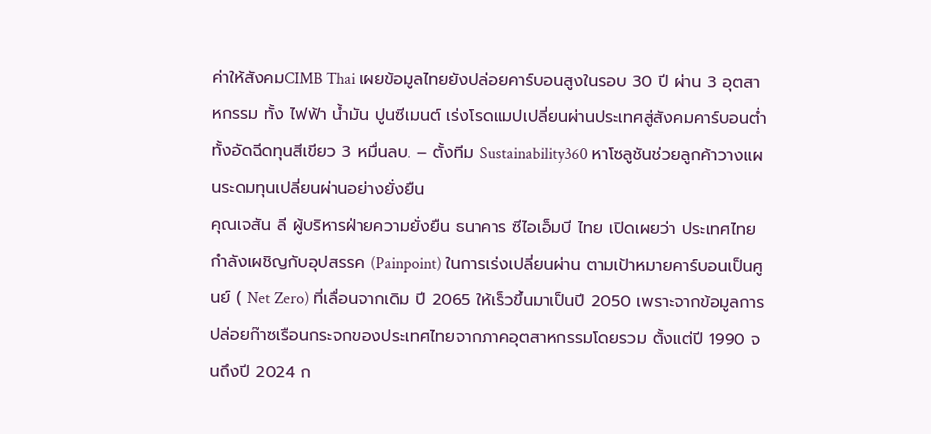ค่าให้สังคมCIMB Thai เผยข้อมูลไทยยังปล่อยคาร์บอนสูงในรอบ 30 ปี ผ่าน 3 อุตสาหกรรม ทั้ง ไฟฟ้า น้ำมัน ปูนซีเมนต์ เร่งโรดแมปเปลี่ยนผ่านประเทศสู่สังคมคาร์บอนต่ำ ทั้งอัดฉีดทุนสีเขียว 3 หมื่นลบ. – ตั้งทีม Sustainability360 หาโซลูชันช่วยลูกค้าวางแผนระดมทุนเปลี่ยนผ่านอย่างยั่งยืน
คุณเจสัน ลี ผู้บริหารฝ่ายความยั่งยืน ธนาคาร ซีไอเอ็มบี ไทย เปิดเผยว่า ประเทศไทยกำลังเผชิญกับอุปสรรค (Painpoint) ในการเร่งเปลี่ยนผ่าน ตามเป้าหมายคาร์บอนเป็นศูนย์ ( Net Zero) ที่เลื่อนจากเดิม ปี 2065 ให้เร็วขึ้นมาเป็นปี 2050 เพราะจากข้อมูลการปล่อยก๊าซเรือนกระจกของประเทศไทยจากภาคอุตสาหกรรมโดยรวม ตั้งแต่ปี 1990 จนถึงปี 2024 ก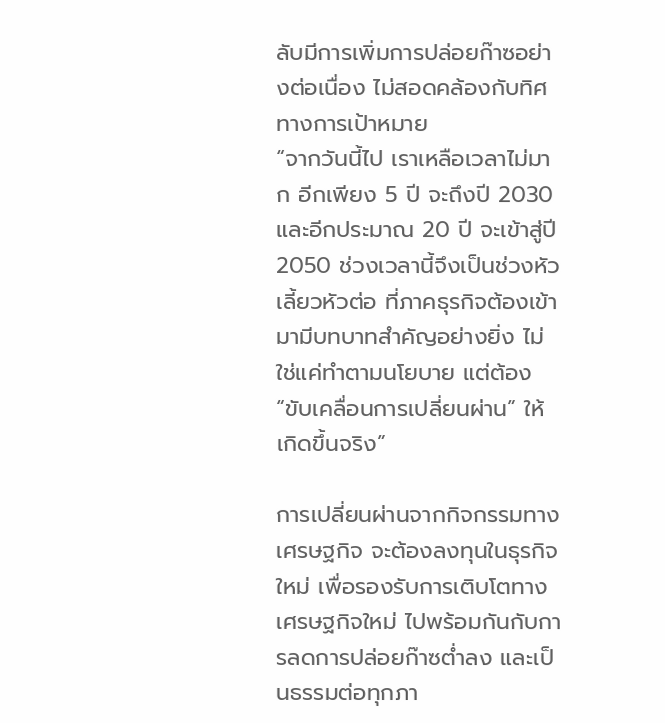ลับมีการเพิ่มการปล่อยก๊าซอย่างต่อเนื่อง ไม่สอดคล้องกับทิศทางการเป้าหมาย
“จากวันนี้ไป เราเหลือเวลาไม่มาก อีกเพียง 5 ปี จะถึงปี 2030 และอีกประมาณ 20 ปี จะเข้าสู่ปี 2050 ช่วงเวลานี้จึงเป็นช่วงหัวเลี้ยวหัวต่อ ที่ภาคธุรกิจต้องเข้ามามีบทบาทสำคัญอย่างยิ่ง ไม่ใช่แค่ทำตามนโยบาย แต่ต้อง “ขับเคลื่อนการเปลี่ยนผ่าน” ให้เกิดขึ้นจริง”

การเปลี่ยนผ่านจากกิจกรรมทางเศรษฐกิจ จะต้องลงทุนในธุรกิจใหม่ เพื่อรองรับการเติบโตทางเศรษฐกิจใหม่ ไปพร้อมกันกับการลดการปล่อยก๊าซต่ำลง และเป็นธรรมต่อทุกภา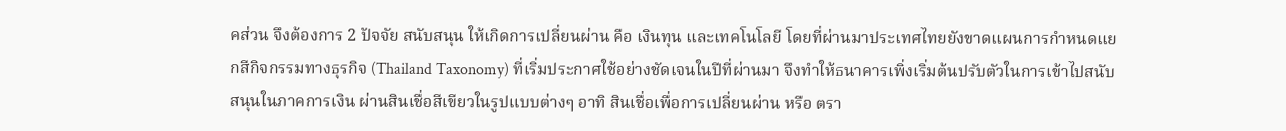คส่วน จึงต้องการ 2 ปัจจัย สนับสนุน ให้เกิดการเปลี่ยนผ่าน คือ เงินทุน และเทคโนโลยี โดยที่ผ่านมาประเทศไทยยังขาดแผนการกำหนดแยกสีกิจกรรมทางธุรกิจ (Thailand Taxonomy) ที่เริ่มประกาศใช้อย่างชัดเจนในปีที่ผ่านมา จึงทำให้ธนาคารเพิ่งเริ่มต้นปรับตัวในการเข้าไปสนับสนุนในภาคการเงิน ผ่านสินเชื่อสีเขียวในรูปแบบต่างๆ อาทิ สินเชื่อเพื่อการเปลี่ยนผ่าน หรือ ตรา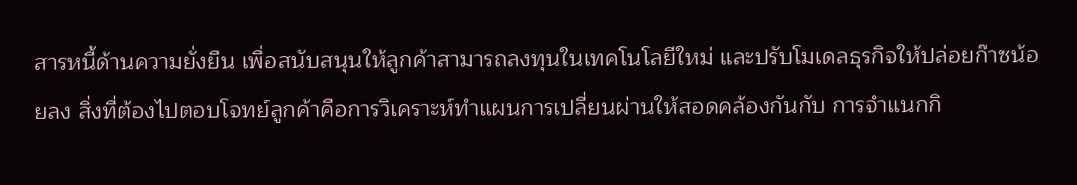สารหนี้ด้านความยั่งยืน เพื่อสนับสนุนให้ลูกค้าสามารถลงทุนในเทคโนโลยีใหม่ และปรับโมเดลธุรกิจให้ปล่อยก๊าซน้อยลง สิ่งที่ต้องไปตอบโจทย์ลูกค้าคือการวิเคราะห์ทำแผนการเปลี่ยนผ่านให้สอดคล้องกันกับ การจำแนกกิ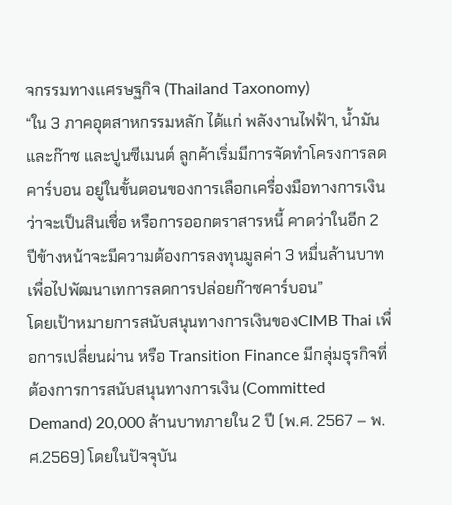จกรรมทางเเศรษฐกิจ (Thailand Taxonomy)
“ใน 3 ภาคอุตสาหกรรมหลัก ได้แก่ พลังงานไฟฟ้า, น้ำมันและก๊าซ และปูนซีเมนต์ ลูกค้าเริ่มมีการจัดทำโครงการลดคาร์บอน อยู่ในขั้นตอนของการเลือกเครื่องมือทางการเงินว่าจะเป็นสินเชื่อ หรือการออกตราสารหนี้ คาดว่าในอีก 2 ปีข้างหน้าจะมีความต้องการลงทุนมูลค่า 3 หมื่นล้านบาท เพื่อไปพัฒนาเทการลดการปล่อยก๊าซคาร์บอน”
โดยเป้าหมายการสนับสนุนทางการเงินของCIMB Thai เพื่อการเปลี่ยนผ่าน หรือ Transition Finance มีกลุ่มธุรกิจที่ต้องการการสนับสนุนทางการเงิน (Committed Demand) 20,000 ล้านบาทภายใน 2 ปี (พ.ศ. 2567 – พ.ศ.2569) โดยในปัจจุบัน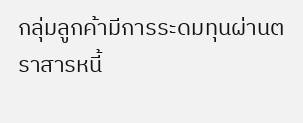กลุ่มลูกค้ามีการระดมทุนผ่านตราสารหนี้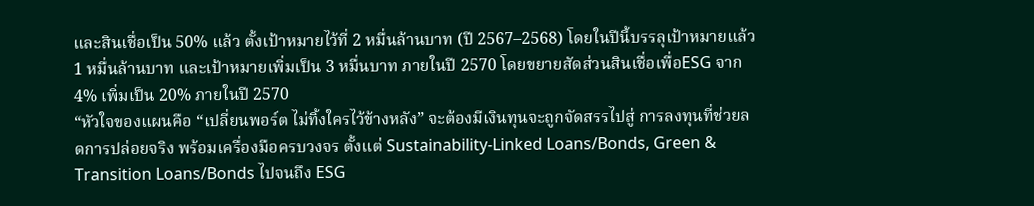และสินเชื่อเป็น 50% แล้ว ตั้งเป้าหมายไว้ที่ 2 หมื่นล้านบาท (ปี 2567–2568) โดยในปีนี้บรรลุเป้าหมายแล้ว 1 หมื่นล้านบาท และเป้าหมายเพิ่มเป็น 3 หมื่นบาท ภายในปี 2570 โดยขยายสัดส่วนสินเชื่อเพื่อESG จาก4% เพิ่มเป็น 20% ภายในปี 2570
“หัวใจของแผนคือ “เปลี่ยนพอร์ต ไม่ทิ้งใครไว้ข้างหลัง” จะต้องมีเงินทุนจะถูกจัดสรรไปสู่ การลงทุนที่ช่วยลดการปล่อยจริง พร้อมเครื่องมือครบวงจร ตั้งแต่ Sustainability-Linked Loans/Bonds, Green & Transition Loans/Bonds ไปจนถึง ESG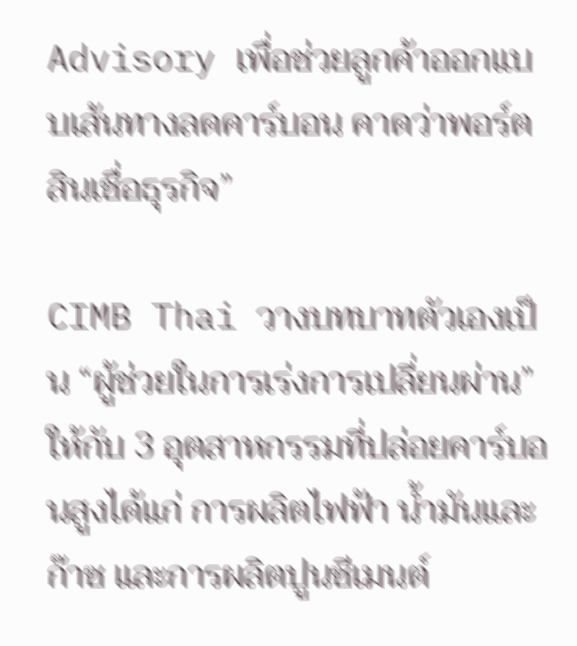Advisory เพื่อช่วยลูกค้าออกแบบเส้นทางลดคาร์บอน คาดว่าพอร์ตสินเชื่อธุรกิจ”

CIMB Thai วางบทบาทตัวเองเป็น “ผู้ช่วยในการเร่งการเปลี่ยนผ่าน” ให้กับ 3 อุตสาหกรรมที่ปล่อยคาร์บอนสูงได้แก่ การผลิตไฟฟ้า น้ำมันและก๊าซ และการผลิตปูนซีเมนต์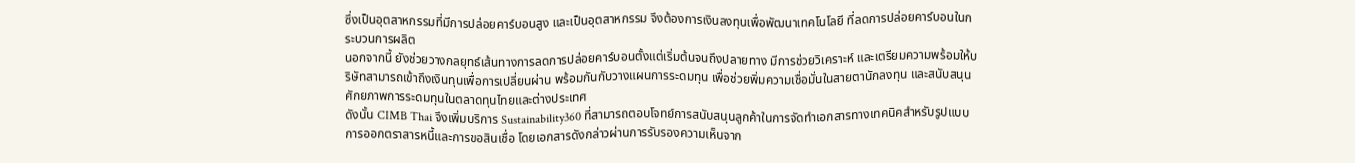ซึ่งเป็นอุตสาหกรรมที่มีการปล่อยคาร์บอนสูง และเป็นอุตสาหกรรม จึงต้องการเงินลงทุนเพื่อพัฒนาเทคโนโลยี ที่ลดการปล่อยคาร์บอนในกระบวนการผลิต
นอกจากนี้ ยังช่วยวางกลยุทธ์เส้นทางการลดการปล่อยคาร์บอนตั้งแต่เริ่มต้นจนถึงปลายทาง มีการช่วยวิเคราะห์ และเตรียมความพร้อมให้บริษัทสามารถเข้าถึงเงินทุนเพื่อการเปลี่ยนผ่าน พร้อมกันกับวางแผนการระดมทุน เพื่อช่วยพิ่มความเชื่อมั่นในสายตานักลงทุน และสนับสนุนศักยภาพการระดมทุนในตลาดทุนไทยและต่างประเทศ
ดังนั้น CIMB Thai จึงเพิ่มบริการ Sustainability360 ที่สามารถตอบโจทย์การสนับสนุนลูกค้าในการจัดทำเอกสารทางเทคนิคสำหรับรูปแบบการออกตราสารหนี้และการขอสินเชื่อ โดยเอกสารดังกล่าวผ่านการรับรองความเห็นจาก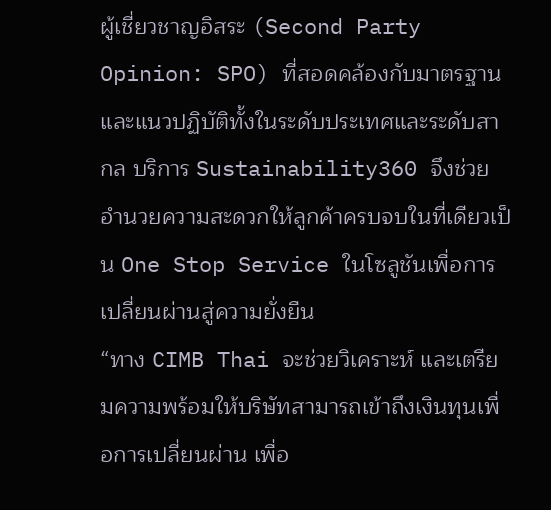ผู้เชี่ยวชาญอิสระ (Second Party Opinion: SPO) ที่สอดคล้องกับมาตรฐานและแนวปฏิบัติทั้งในระดับประเทศและระดับสากล บริการ Sustainability360 จึงช่วยอำนวยความสะดวกให้ลูกค้าครบจบในที่เดียวเป็น One Stop Service ในโซลูชันเพื่อการเปลี่ยนผ่านสู่ความยั่งยืน
“ทาง CIMB Thai จะช่วยวิเคราะห์ และเตรียมความพร้อมให้บริษัทสามารถเข้าถึงเงินทุนเพื่อการเปลี่ยนผ่าน เพื่อ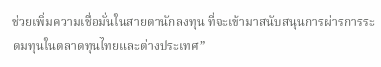ช่วยเพิ่มความเชื่อมั่นในสายตานักลงทุน ที่จะเข้ามาสนับสนุนการผ่ารการระดมทุนในตลาดทุนไทยและต่างประเทศ”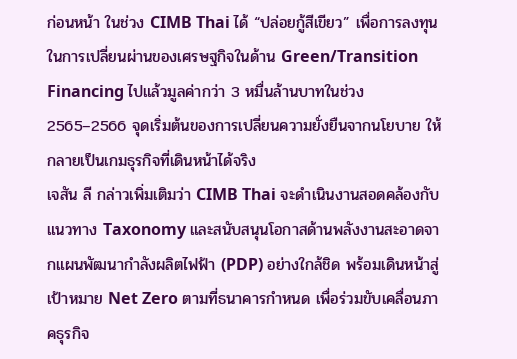ก่อนหน้า ในช่วง CIMB Thai ได้ “ปล่อยกู้สีเขียว” เพื่อการลงทุนในการเปลี่ยนผ่านของเศรษฐกิจในด้าน Green/Transition Financing ไปแล้วมูลค่ากว่า 3 หมื่นล้านบาทในช่วง 2565–2566 จุดเริ่มต้นของการเปลี่ยนความยั่งยืนจากนโยบาย ให้กลายเป็นเกมธุรกิจที่เดินหน้าได้จริง
เจสัน ลี กล่าวเพิ่มเติมว่า CIMB Thai จะดำเนินงานสอดคล้องกับแนวทาง Taxonomy และสนับสนุนโอกาสด้านพลังงานสะอาดจากแผนพัฒนากำลังผลิตไฟฟ้า (PDP) อย่างใกล้ชิด พร้อมเดินหน้าสู่เป้าหมาย Net Zero ตามที่ธนาคารกำหนด เพื่อร่วมขับเคลื่อนภาคธุรกิจ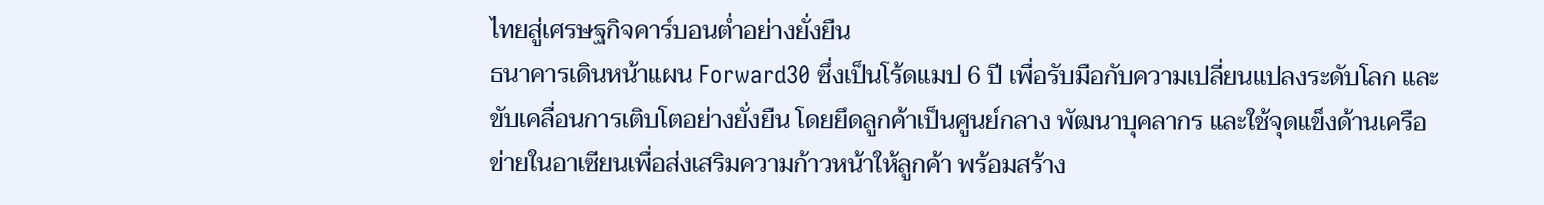ไทยสู่เศรษฐกิจคาร์บอนต่ำอย่างยั่งยืน
ธนาคารเดินหน้าแผน Forward30 ซึ่งเป็นโร้ดแมป 6 ปี เพื่อรับมือกับความเปลี่ยนแปลงระดับโลก และขับเคลื่อนการเติบโตอย่างยั่งยืน โดยยึดลูกค้าเป็นศูนย์กลาง พัฒนาบุคลากร และใช้จุดแข็งด้านเครือข่ายในอาเซียนเพื่อส่งเสริมความก้าวหน้าให้ลูกค้า พร้อมสร้าง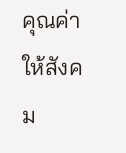คุณค่าให้สังคม